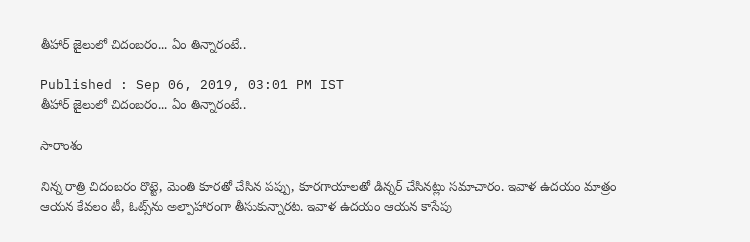తీహార్ జైలులో చిదంబరం... ఏం తిన్నారంటే..

Published : Sep 06, 2019, 03:01 PM IST
తీహార్ జైలులో చిదంబరం... ఏం తిన్నారంటే..

సారాంశం

నిన్న రాత్రి చిదంబరం రొట్టె, మెంతి కూరతో చేసిన పప్పు, కూరగాయాలతో డిన్నర్‌ చేసినట్లు సమాచారం. ఇవాళ ఉదయం మాత్రం ఆయన కేవలం టీ, ఓట్స్‌ను అల్పాహారంగా తీసుకున్నారట. ఇవాళ ఉదయం ఆయన కాసేపు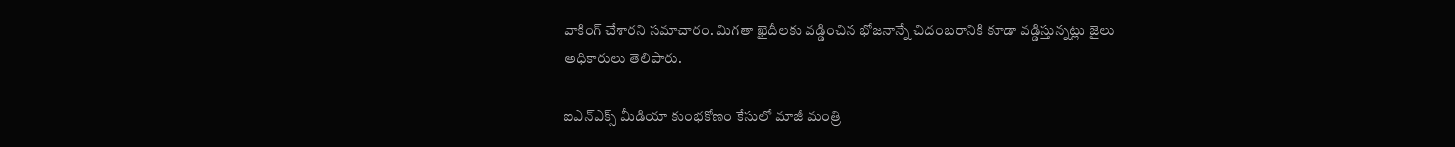వాకింగ్‌ చేశారని సమాచారం. మిగతా ఖైదీలకు వడ్డించిన భోజనాన్నే చిదంబరానికి కూడా వడ్డిస్తున్నట్లు జైలు అధికారులు తెలిపారు.

ఐఎన్ఎక్స్ మీడియా కుంభకోణం కేసులో మాజీ మంత్రి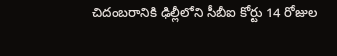చిదంబరానికి ఢిల్లీలోని సీబీఐ కోర్టు 14 రోజుల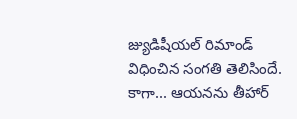జ్యుడిషీయల్‌ రిమాండ్‌ విధించిన సంగతి తెలిసిందే. కాగా... ఆయనను తీహార్‌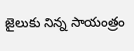జైలుకు నిన్న సాయంత్రం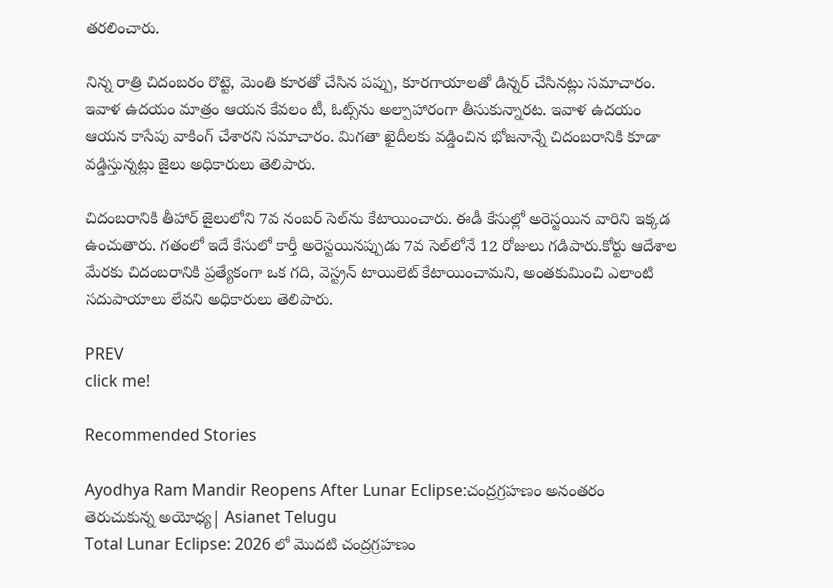తరలించారు.

నిన్న రాత్రి చిదంబరం రొట్టె, మెంతి కూరతో చేసిన పప్పు, కూరగాయాలతో డిన్నర్‌ చేసినట్లు సమాచారం. ఇవాళ ఉదయం మాత్రం ఆయన కేవలం టీ, ఓట్స్‌ను అల్పాహారంగా తీసుకున్నారట. ఇవాళ ఉదయం ఆయన కాసేపు వాకింగ్‌ చేశారని సమాచారం. మిగతా ఖైదీలకు వడ్డించిన భోజనాన్నే చిదంబరానికి కూడా వడ్డిస్తున్నట్లు జైలు అధికారులు తెలిపారు.

చిదంబరానికి తీహార్ జైలులోని 7వ నంబర్ సెల్‌ను కేటాయించారు. ఈడీ కేసుల్లో అరెస్టయిన వారిని ఇక్కడ ఉంచుతారు. గతంలో ఇదే కేసులో కార్తీ అరెస్టయినప్పుడు 7వ సెల్‌లోనే 12 రోజులు గడిపారు.కోర్టు ఆదేశాల మేరకు చిదంబరానికి ప్రత్యేకంగా ఒక గది, వెస్ట్రన్ టాయిలెట్ కేటాయించామని, అంతకుమించి ఎలాంటి సదుపాయాలు లేవని అధికారులు తెలిపారు.

PREV
click me!

Recommended Stories

Ayodhya Ram Mandir Reopens After Lunar Eclipse:చంద్రగ్రహణం అనంతరం తెరుచుకున్న అయోధ్య| Asianet Telugu
Total Lunar Eclipse: 2026 లో మొదటి చంద్రగ్రహణం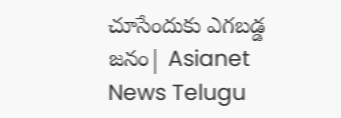చూసేందుకు ఎగబడ్డ జనం| Asianet News Telugu